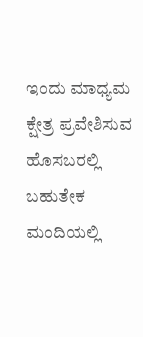ಇಂದು ಮಾಧ್ಯಮ ಕ್ಷೇತ್ರ ಪ್ರವೇಶಿಸುವ ಹೊಸಬರಲ್ಲಿ ಬಹುತೇಕ ಮಂದಿಯಲ್ಲಿ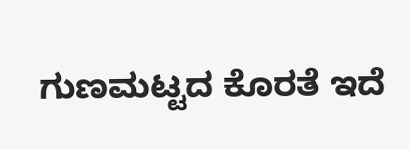ಗುಣಮಟ್ಟದ ಕೊರತೆ ಇದೆ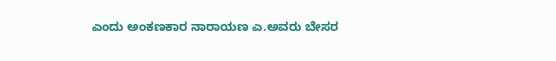ಎಂದು ಅಂಕಣಕಾರ ನಾರಾಯಣ ಎ.ಅವರು ಬೇಸರ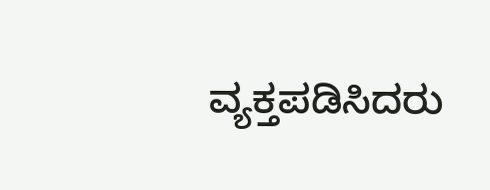ವ್ಯಕ್ತಪಡಿಸಿದರು